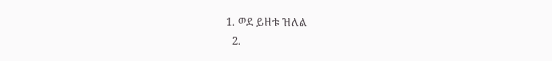1. ወደ ይዘቱ ዝለል
  2.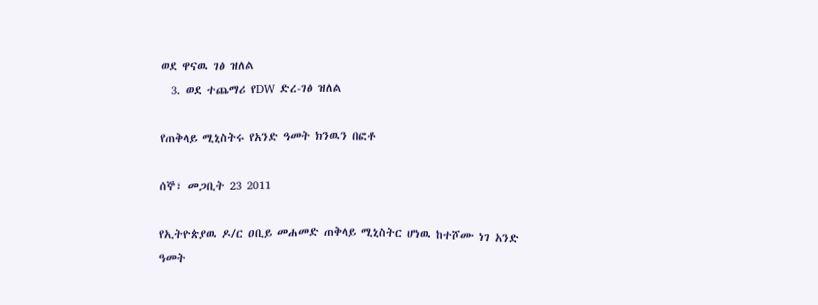ወደ ዋናዉ ገፅ ዝለል
  3. ወደ ተጨማሪ የDW ድረ-ገፅ ዝለል

የጠቅላይ ሚኒስትሩ የአንድ ዓመት ክንዉን በፎቶ

ሰኞ፣ መጋቢት 23 2011

የኢትዮጵያዉ ዶ/ር ዐቢይ መሐመድ ጠቅላይ ሚኒስትር ሆነዉ ከተሾሙ ነገ አንድ ዓመት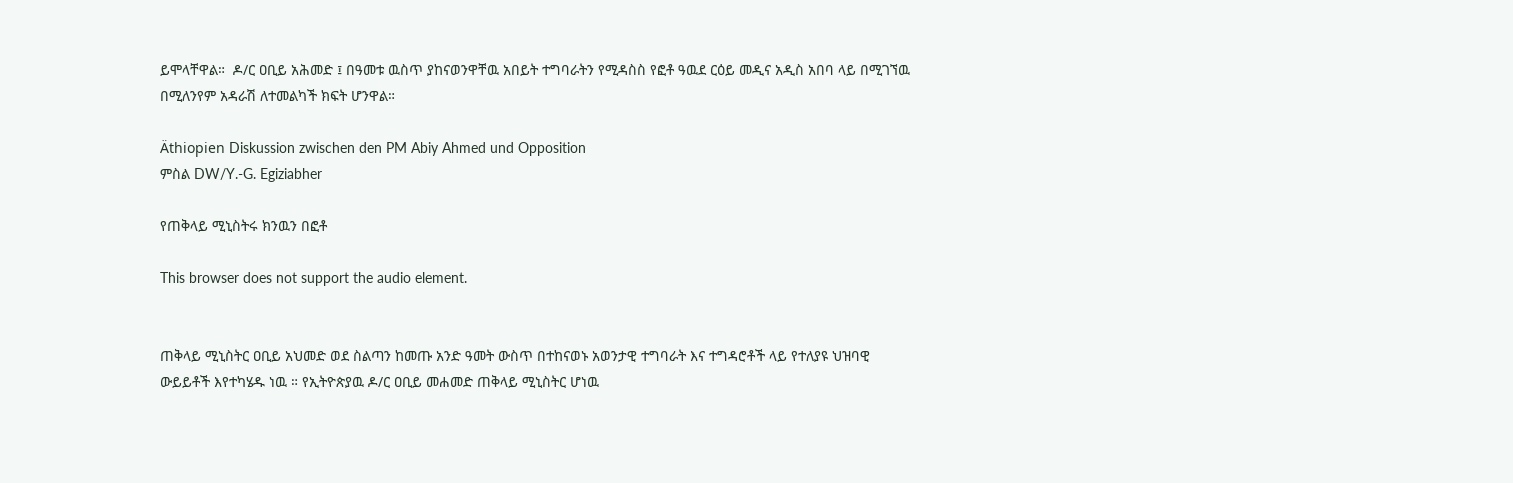ይሞላቸዋል።  ዶ/ር ዐቢይ አሕመድ ፤ በዓመቱ ዉስጥ ያከናወንዋቸዉ አበይት ተግባራትን የሚዳስስ የፎቶ ዓዉደ ርዕይ መዲና አዲስ አበባ ላይ በሚገኘዉ በሚለንየም አዳራሽ ለተመልካች ክፍት ሆንዋል።

Äthiopien Diskussion zwischen den PM Abiy Ahmed und Opposition
ምስል DW/Y.-G. Egiziabher

የጠቅላይ ሚኒስትሩ ክንዉን በፎቶ

This browser does not support the audio element.


ጠቅላይ ሚኒስትር ዐቢይ አህመድ ወደ ስልጣን ከመጡ አንድ ዓመት ውስጥ በተከናወኑ አወንታዊ ተግባራት እና ተግዳሮቶች ላይ የተለያዩ ህዝባዊ ውይይቶች እየተካሄዱ ነዉ ። የኢትዮጵያዉ ዶ/ር ዐቢይ መሐመድ ጠቅላይ ሚኒስትር ሆነዉ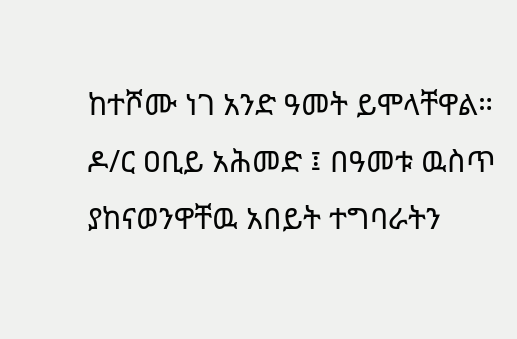ከተሾሙ ነገ አንድ ዓመት ይሞላቸዋል።  ዶ/ር ዐቢይ አሕመድ ፤ በዓመቱ ዉስጥ ያከናወንዋቸዉ አበይት ተግባራትን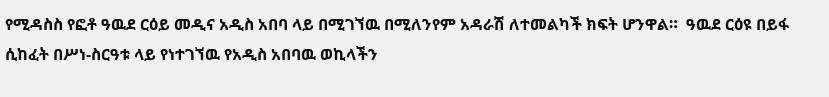የሚዳስስ የፎቶ ዓዉደ ርዕይ መዲና አዲስ አበባ ላይ በሚገኘዉ በሚለንየም አዳራሽ ለተመልካች ክፍት ሆንዋል።  ዓዉደ ርዕዩ በይፋ ሲከፈት በሥነ-ስርዓቱ ላይ የነተገኘዉ የአዲስ አበባዉ ወኪላችን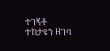ተገኝቶ ተከታዩን ዘገባ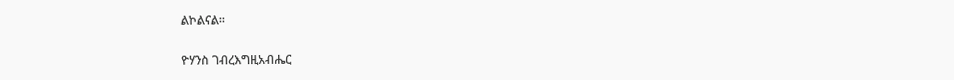ልኮልናል።

ዮሃንስ ገብረእግዚአብሔር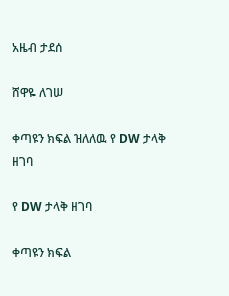አዜብ ታደሰ

ሸዋዬ ለገሠ

ቀጣዩን ክፍል ዝለለዉ የ DW ታላቅ ዘገባ

የ DW ታላቅ ዘገባ

ቀጣዩን ክፍል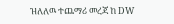ዝለለዉ ተጨማሪ መረጃ ከ DW